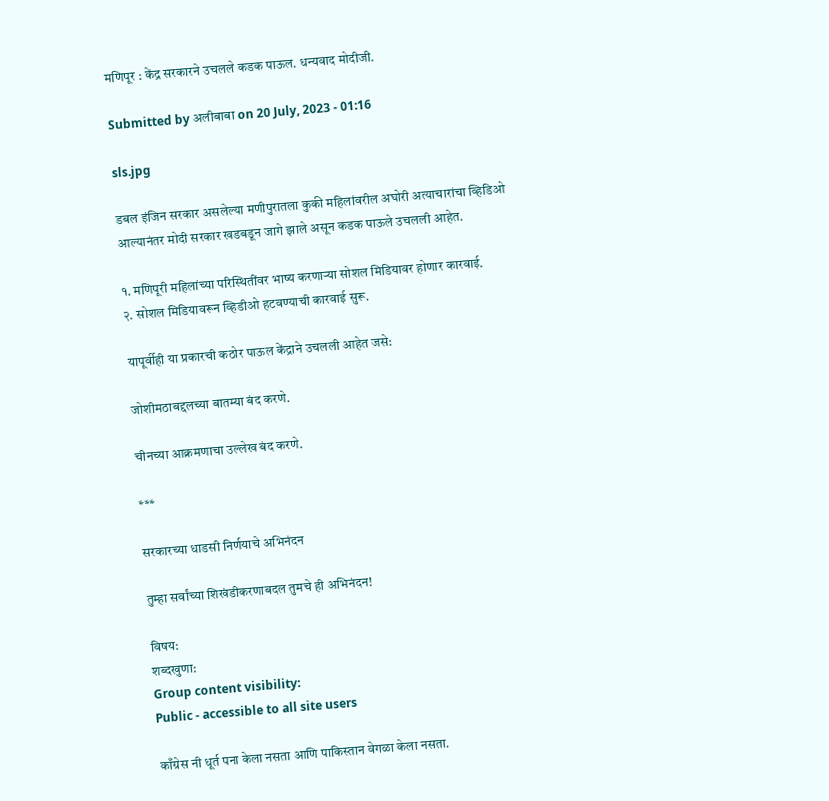मणिपूर : केंद्र सरकारने उचलले कडक पाऊल. धन्यवाद मोदीजी.

Submitted by अलीबाबा on 20 July, 2023 - 01:16

sls.jpg

डबल इंजिन सरकार असलेल्या मणीपुरातला कुकी महिलांवरील अघोरी अत्याचारांचा व्हिडिओ आल्यानंतर मोदी सरकार खडबडून जागे झाले असून कडक पाऊले उचलली आहेत.

१. मणिपूरी महिलांच्या परिस्थितींवर भाष्य करणार्‍या सोशल मिडियावर होणार कारवाई.
२. सोशल मिडियावरून व्हिडीओ हटवण्याची कारवाई सुरू.

यापूर्वीही या प्रकारची कठोर पाऊल केंद्राने उचलली आहेत जसे:

जोशीमठाबद्दलच्या बातम्या बंद करणे.

चीनच्या आक्रमणाचा उल्लेख बंद करणे.

***

सरकारच्या धाडसी निर्णयाचे अभिनंदन

तुम्हा सर्वांच्या शिखंडीकरणाबदल तुमचे ही अभिनंदन!

विषय:
शब्दखुणा:
Group content visibility:
Public - accessible to all site users

काँग्रेस नी धूर्त पना केला नसता आणि पाकिस्तान वेगळा केला नसता.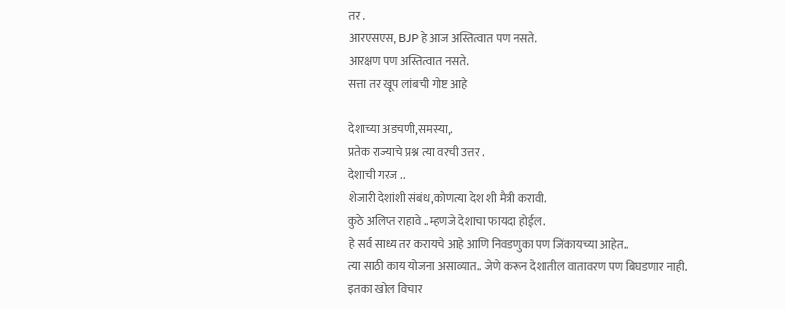तर .
आरएसएस, BJP हे आज अस्तित्वात पण नसते.
आरक्षण पण अस्तित्वात नसते.
सत्ता तर खूप लांबची गोष्ट आहे

देशाच्या अडचणी,समस्या,.
प्रतेक राज्याचे प्रश्न त्या वरची उत्तर .
देशाची गरज ..
शेजारी देशांशी संबंध,कोणत्या देश शी मैत्री करावी.
कुठे अलिप्त राहावे ..म्हणजे देशाचा फायदा होईल.
हे सर्व साध्य तर करायचे आहे आणि निवडणुका पण जिंकायच्या आहेत..
त्या साठी काय योजना असाव्यात.. जेणे करून देशातील वातावरण पण बिघडणार नाही.
इतका खोल विचार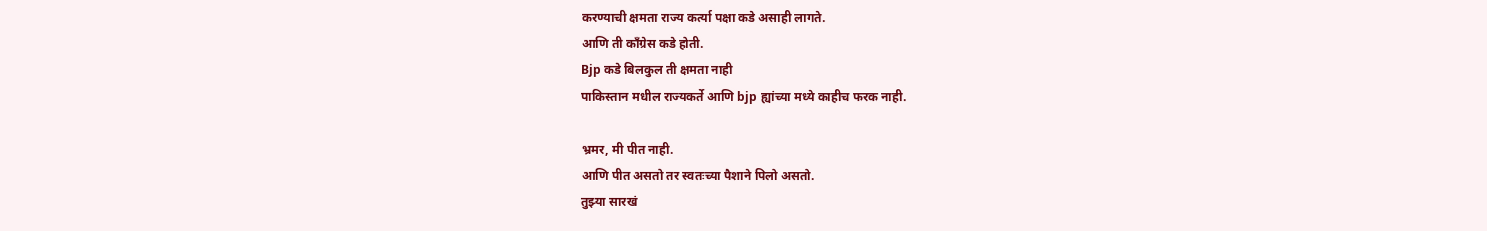करण्याची क्षमता राज्य कर्त्या पक्षा कडे असाही लागते.
आणि ती काँग्रेस कडे होती.
Bjp कडे बिलकुल ती क्षमता नाही
पाकिस्तान मधील राज्यकर्ते आणि bjp ह्यांच्या मध्ये काहीच फरक नाही.

भ्रमर, मी पीत नाही.
आणि पीत असतो तर स्वतःच्या पैशाने पिलो असतो.
तुझ्या सारखं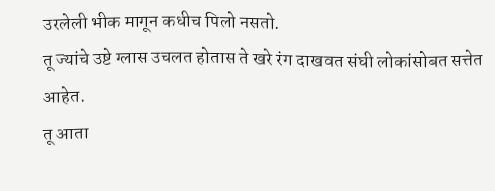उरलेली भीक मागून कधीच पिलो नसतो.
तू ज्यांचे उष्टे ग्लास उचलत होतास ते खरे रंग दाखवत संघी लोकांसोबत सत्तेत आहेत.
तू आता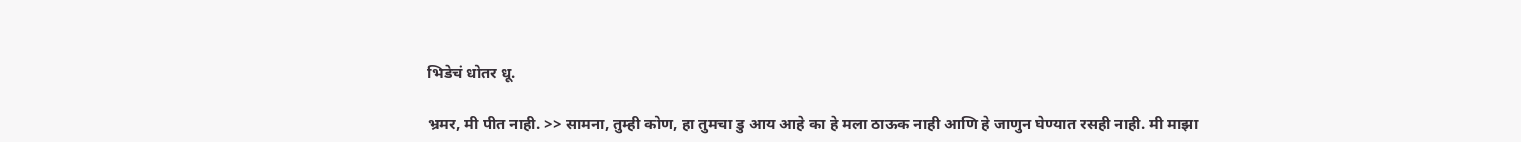भिडेचं धोतर धू.

भ्रमर, मी पीत नाही. >> सामना, तुम्ही कोण, हा तुमचा डु आय आहे का हे मला ठाऊक नाही आणि हे जाणुन घेण्यात रसही नाही. मी माझा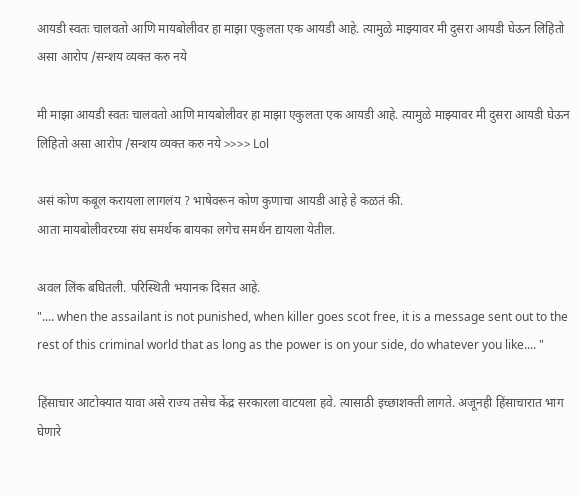आयडी स्वतः चालवतो आणि मायबोलीवर हा माझा एकुलता एक आयडी आहे. त्यामुळे माझ्यावर मी दुसरा आयडी घेऊन लिहितो असा आरोप /सन्शय व्यक्त करु नये

मी माझा आयडी स्वतः चालवतो आणि मायबोलीवर हा माझा एकुलता एक आयडी आहे. त्यामुळे माझ्यावर मी दुसरा आयडी घेऊन लिहितो असा आरोप /सन्शय व्यक्त करु नये >>>> Lol

असं कोण कबूल करायला लागलंय ? भाषेवरून कोण कुणाचा आयडी आहे हे कळतं की.
आता मायबोलीवरच्या संघ समर्थक बायका लगेच समर्थन द्यायला येतील.

अवल लिंक बघितली. परिस्थिती भयानक दिसत आहे.
".... when the assailant is not punished, when killer goes scot free, it is a message sent out to the rest of this criminal world that as long as the power is on your side, do whatever you like.... "

हिंसाचार आटोक्यात यावा असे राज्य तसेच केंद्र सरकारला वाटयला हवे. त्यासाठी इच्छाशक्ती लागते. अजूनही हिंसाचारात भाग घेणारे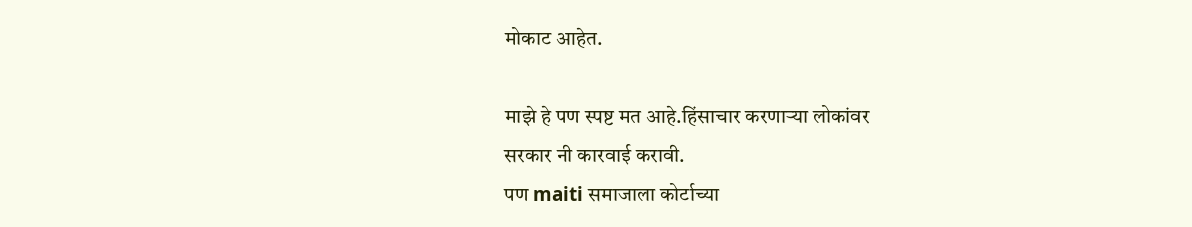मोकाट आहेत.

माझे हे पण स्पष्ट मत आहे.हिंसाचार करणाऱ्या लोकांवर
सरकार नी कारवाई करावी.
पण maiti समाजाला कोर्टाच्या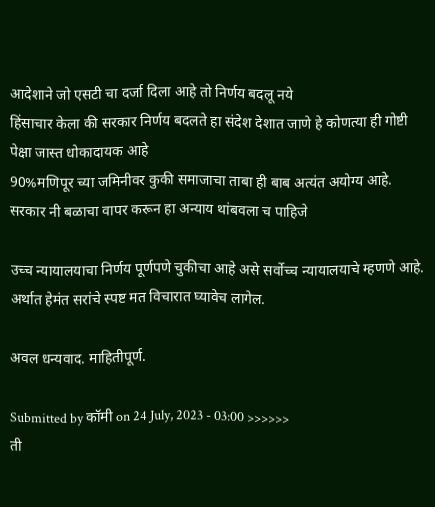आदेशाने जो एसटी चा दर्जा दिला आहे तो निर्णय बदलू नये
हिंसाचार केला की सरकार निर्णय बदलते हा संदेश देशात जाणे हे कोणत्या ही गोष्टी पेक्षा जास्त धोकादायक आहे
90%मणिपूर च्या जमिनीवर कुकी समाजाचा ताबा ही बाब अत्यंत अयोग्य आहे.
सरकार नी बळाचा वापर करून हा अन्याय थांबवला च पाहिजे

उच्च न्यायालयाचा निर्णय पूर्णपणे चुकीचा आहे असे सर्वोच्च न्यायालयाचे म्हणणे आहे. अर्थात हेमंत सरांचे स्पष्ट मत विचारात घ्यावेच लागेल.

अवल धन्यवाद. माहितीपूर्ण.

Submitted by कॉमी on 24 July, 2023 - 03:00 >>>>>>
ती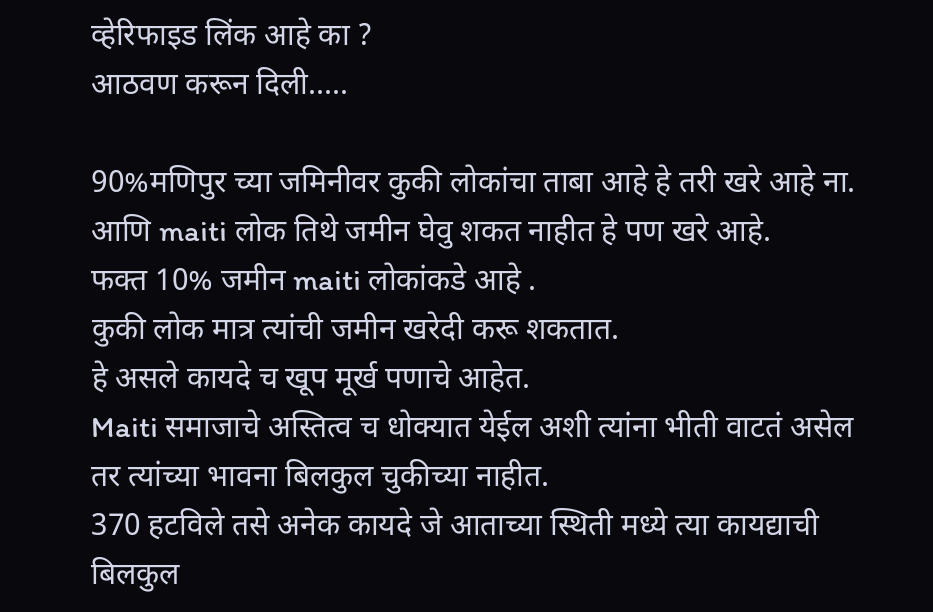व्हेरिफाइड लिंक आहे का ?
आठवण करून दिली.....

90%मणिपुर च्या जमिनीवर कुकी लोकांचा ताबा आहे हे तरी खरे आहे ना.
आणि maiti लोक तिथे जमीन घेवु शकत नाहीत हे पण खरे आहे.
फक्त 10% जमीन maiti लोकांकडे आहे .
कुकी लोक मात्र त्यांची जमीन खरेदी करू शकतात.
हे असले कायदे च खूप मूर्ख पणाचे आहेत.
Maiti समाजाचे अस्तित्व च धोक्यात येईल अशी त्यांना भीती वाटतं असेल तर त्यांच्या भावना बिलकुल चुकीच्या नाहीत.
370 हटविले तसे अनेक कायदे जे आताच्या स्थिती मध्ये त्या कायद्याची बिलकुल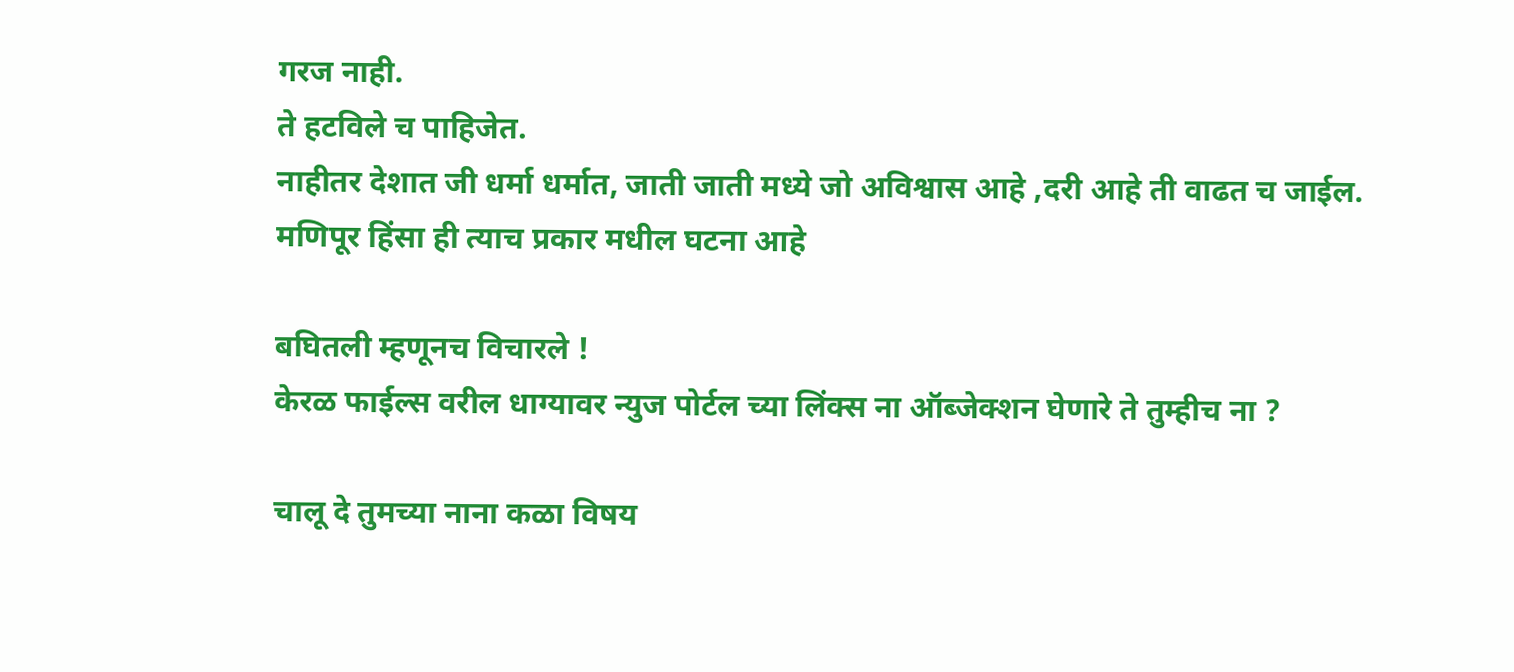गरज नाही.
ते हटविले च पाहिजेत.
नाहीतर देशात जी धर्मा धर्मात, जाती जाती मध्ये जो अविश्वास आहे ,दरी आहे ती वाढत च जाईल.
मणिपूर हिंसा ही त्याच प्रकार मधील घटना आहे

बघितली म्हणूनच विचारले !
केरळ फाईल्स वरील धाग्यावर न्युज पोर्टल च्या लिंक्स ना ऑब्जेक्शन घेणारे ते तुम्हीच ना ?

चालू दे तुमच्या नाना कळा विषय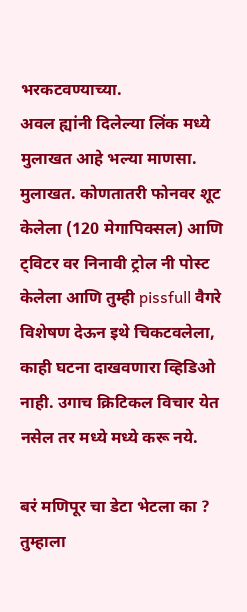भरकटवण्याच्या.
अवल ह्यांनी दिलेल्या लिंक मध्ये मुलाखत आहे भल्या माणसा. मुलाखत. कोणतातरी फोनवर शूट केलेला (120 मेगापिक्सल) आणि ट्विटर वर निनावी ट्रोल नी पोस्ट केलेला आणि तुम्ही pissfull वैगरे विशेषण देऊन इथे चिकटवलेला, काही घटना दाखवणारा व्हिडिओ नाही. उगाच क्रिटिकल विचार येत नसेल तर मध्ये मध्ये करू नये.

बरं मणिपूर चा डेटा भेटला का ?
तुम्हाला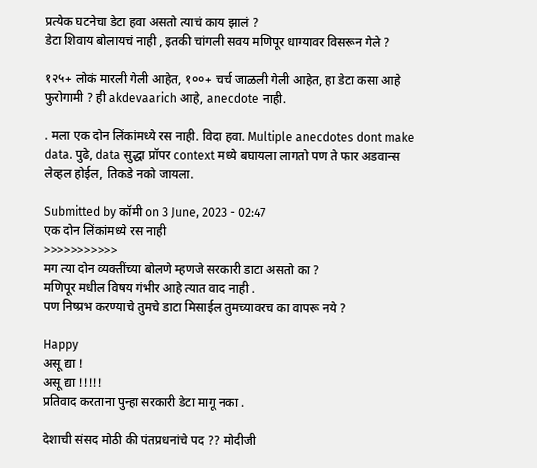प्रत्येक घटनेचा डेटा हवा असतो त्याचं काय झालं ?
डेटा शिवाय बोलायचं नाही , इतकी चांगली सवय मणिपूर धाग्यावर विसरून गेले ?

१२५+ लोकं मारली गेली आहेत, १००+ चर्च जाळली गेली आहेत, हा डेटा कसा आहे फुरोगामी ? ही akdevaarich आहे, anecdote नाही.

. मला एक दोन लिंकांमध्ये रस नाही. विदा हवा. Multiple anecdotes dont make data. पुढे, data सुद्धा प्रॉपर context मध्ये बघायला लागतो पण ते फार अडवान्स लेव्हल होईल, तिकडे नको जायला.

Submitted by कॉमी on 3 June, 2023 - 02:47
एक दोन लिंकांमध्ये रस नाही
>>>>>>>>>>>
मग त्या दोन व्यक्तींच्या बोलणे म्हणजे सरकारी डाटा असतो का ?
मणिपूर मधील विषय गंभीर आहे त्यात वाद नाही .
पण निष्प्रभ करण्याचे तुमचे डाटा मिसाईल तुमच्यावरच का वापरू नये ?

Happy
असू द्या !
असू द्या !!!!!
प्रतिवाद करताना पुन्हा सरकारी डेटा मागू नका .

देशाची संसद मोठी की पंतप्रधनांचे पद ?? मोदीजी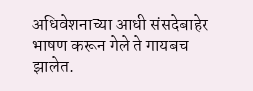अधिवेशनाच्या आधी संसदेबाहेर भाषण करून गेले ते गायबच झालेत.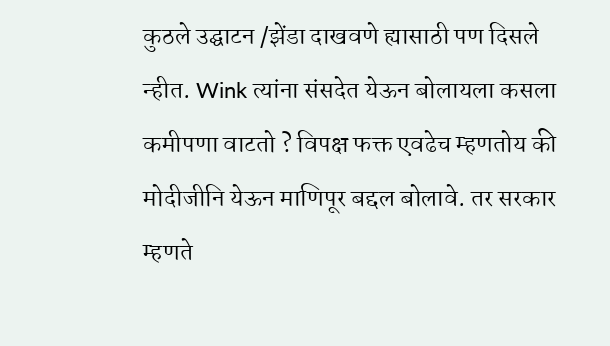कुठले उद्घाटन /झेंडा दाखवणे ह्यासाठी पण दिसले न्हीत. Wink त्यांना संसदेत येऊन बोलायला कसला कमीपणा वाटतो ? विपक्ष फक्त एवढेच म्हणतोय की मोदीजीनि येऊन माणिपूर बद्दल बोलावे. तर सरकार म्हणते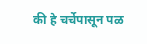की हे चर्चेपासून पळ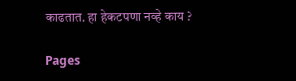काढतात. हा हेकटपणा नव्हे काय ?

Pages